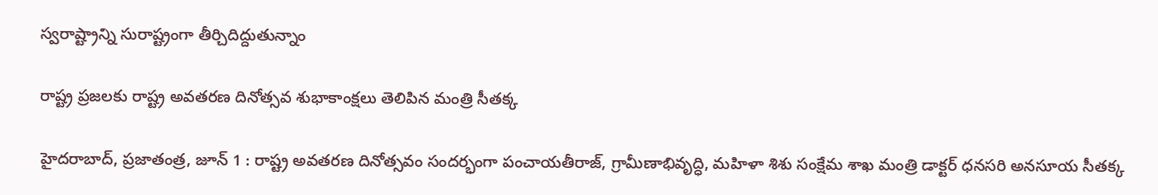స్వరాష్ట్రాన్ని సురాష్ట్రంగా తీర్చిదిద్దుతున్నాం

రాష్ట్ర ప్రజలకు రాష్ట్ర అవతరణ దినోత్సవ శుభాకాంక్షలు తెలిపిన మంత్రి సీతక్క

హైద‌రాబాద్‌, ప్ర‌జాతంత్ర‌, జూన్ 1 : రాష్ట్ర అవతరణ దినోత్సవం సందర్భంగా పంచాయతీరాజ్, గ్రామీణాభివృద్ధి, మహిళా శిశు సంక్షేమ శాఖ మంత్రి డాక్టర్ ధనసరి అనసూయ సీతక్క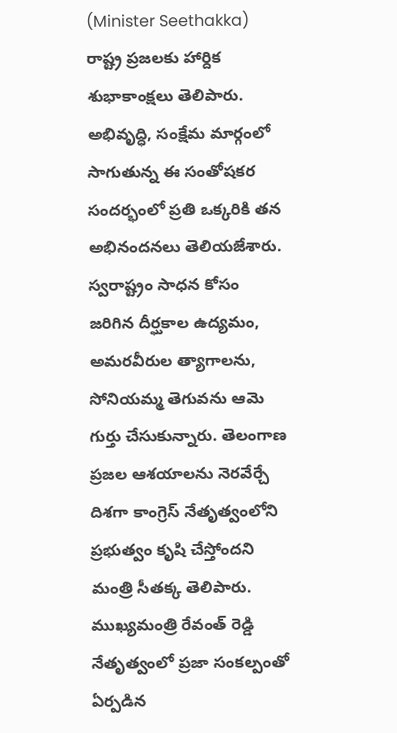(Minister Seethakka) రాష్ట్ర ప్రజలకు హార్దిక శుభాకాంక్షలు తెలిపారు. అభివృద్ధి, సంక్షేమ మార్గంలో సాగుతున్న ఈ సంతోషకర సందర్భంలో ప్రతి ఒక్కరికి తన అభినందనలు తెలియజేశారు. స్వరాష్ట్రం సాధన కోసం జరిగిన దీర్ఘకాల ఉద్యమం, అమరవీరుల త్యాగాలను, సోనియమ్మ తెగువను ఆమె గుర్తు చేసుకున్నారు. తెలంగాణ ప్రజల ఆశయాలను నెరవేర్చే దిశగా కాంగ్రెస్ నేతృత్వంలోని ప్రభుత్వం కృషి చేస్తోందని మంత్రి సీతక్క తెలిపారు. ముఖ్యమంత్రి రేవంత్ రెడ్డి నేతృత్వంలో ప్రజా సంకల్పంతో ఏర్పడిన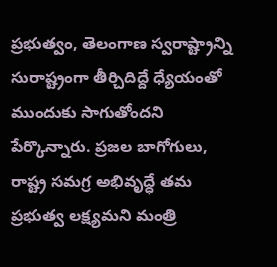ప్రభుత్వం, తెలంగాణ స్వరాష్ట్రాన్ని సురాష్ట్రంగా తీర్చిదిద్దే ధ్యేయంతో ముందుకు సాగుతోందని పేర్కొన్నారు. ప్రజల బాగోగులు, రాష్ట్ర సమగ్ర అభివృద్ధే తమ ప్రభుత్వ లక్ష్యమని మంత్రి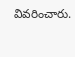వివరించారు.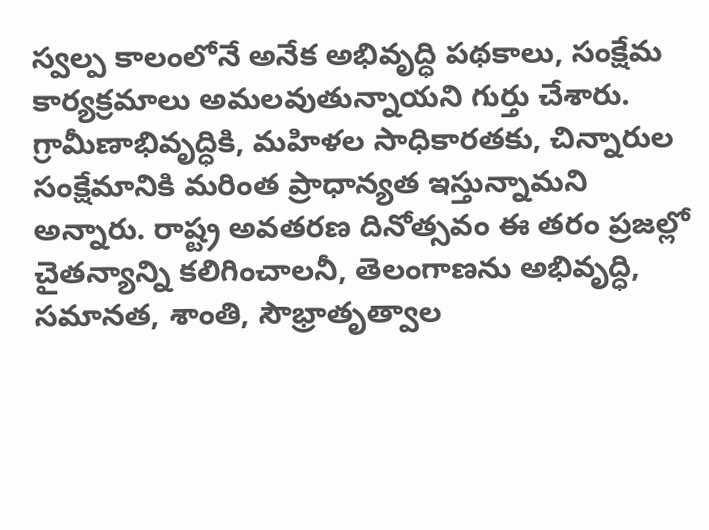స్వల్ప కాలంలోనే అనేక అభివృద్ధి పథకాలు, సంక్షేమ కార్యక్రమాలు అమలవుతున్నాయని గుర్తు చేశారు. గ్రామీణాభివృద్ధికి, మహిళల సాధికారతకు, చిన్నారుల సంక్షేమానికి మరింత ప్రాధాన్యత ఇస్తున్నామని అన్నారు. రాష్ట్ర అవతరణ దినోత్సవం ఈ తరం ప్రజల్లో చైతన్యాన్ని కలిగించాలనీ, తెలంగాణను అభివృద్ధి, సమానత, శాంతి, సౌభ్రాతృత్వాల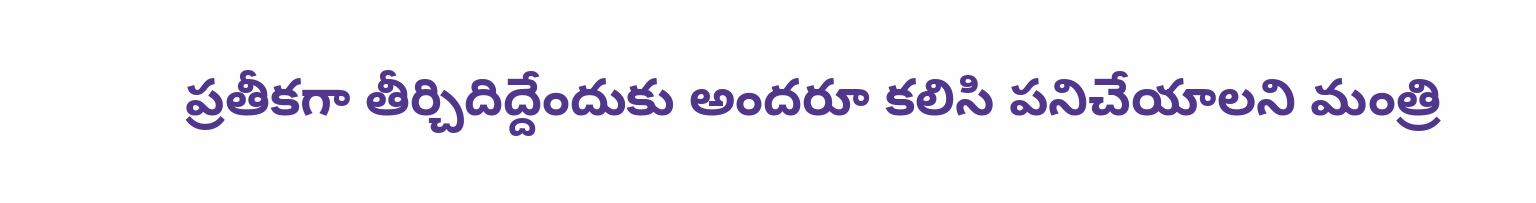ప్రతీకగా తీర్చిదిద్దేందుకు అందరూ కలిసి పనిచేయాలని మంత్రి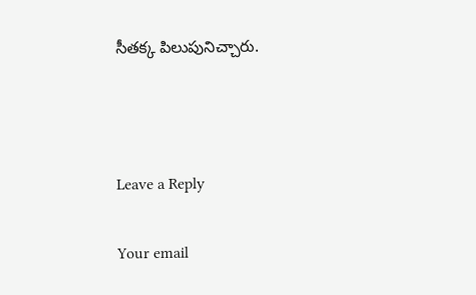సీతక్క పిలుపునిచ్చారు.



Leave a Reply

Your email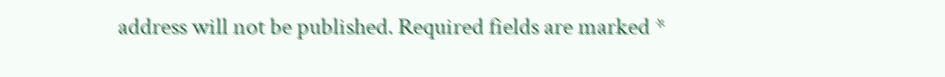address will not be published. Required fields are marked *